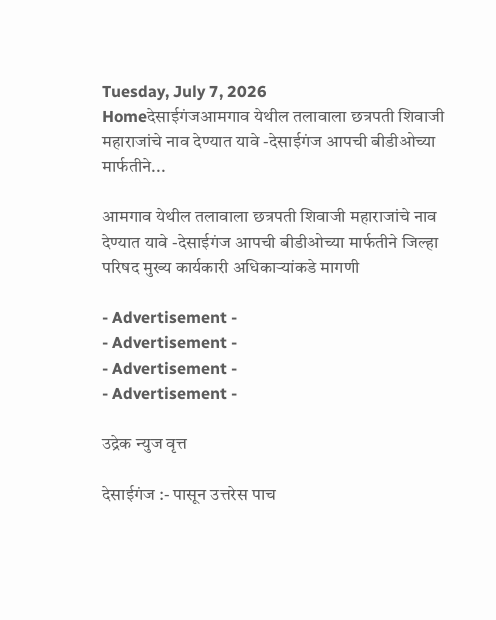Tuesday, July 7, 2026
Homeदेसाईगंजआमगाव येथील तलावाला छत्रपती शिवाजी महाराजांचे नाव देण्यात यावे -देसाईगंज आपची बीडीओच्या मार्फतीने...

आमगाव येथील तलावाला छत्रपती शिवाजी महाराजांचे नाव देण्यात यावे -देसाईगंज आपची बीडीओच्या मार्फतीने जिल्हा परिषद मुख्य कार्यकारी अधिकाऱ्यांकडे मागणी

- Advertisement -
- Advertisement -
- Advertisement -
- Advertisement -

उद्रेक न्युज वृत्त

देसाईगंज :- पासून उत्तरेस पाच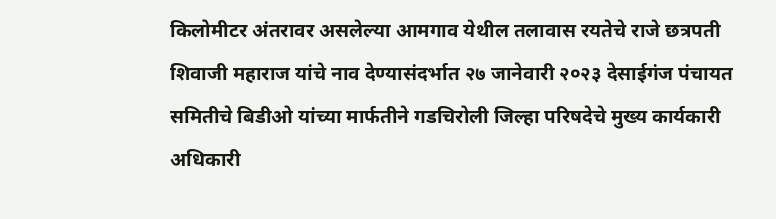किलोमीटर अंतरावर असलेल्या आमगाव येथील तलावास रयतेचे राजे छत्रपती शिवाजी महाराज यांचे नाव देण्यासंदर्भात २७ जानेवारी २०२३ देसाईगंज पंचायत समितीचे बिडीओ यांच्या मार्फतीने गडचिरोली जिल्हा परिषदेचे मुख्य कार्यकारी अधिकारी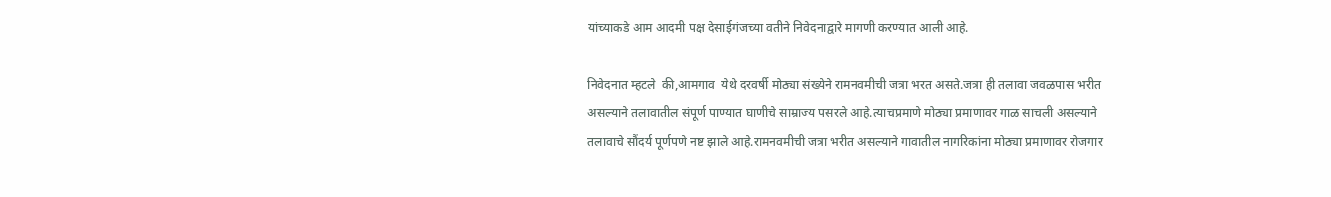यांच्याकडे आम आदमी पक्ष देसाईगंजच्या वतीने निवेदनाद्वारे मागणी करण्यात आली आहे.

निवेदनात म्हटले  की,आमगाव  येथे दरवर्षी मोठ्या संख्येने रामनवमीची जत्रा भरत असते.जत्रा ही तलावा जवळपास भरीत असल्याने तलावातील संपूर्ण पाण्यात घाणीचे साम्राज्य पसरले आहे.त्याचप्रमाणे मोठ्या प्रमाणावर गाळ साचली असल्याने तलावाचे सौंदर्य पूर्णपणे नष्ट झाले आहे.रामनवमीची जत्रा भरीत असल्याने गावातील नागरिकांना मोठ्या प्रमाणावर रोजगार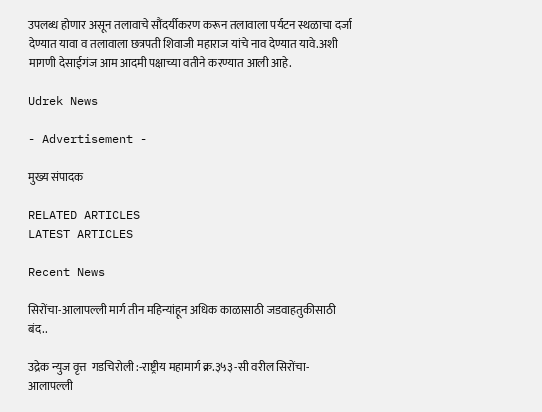उपलब्ध होणार असून तलावाचे सौंदर्यीकरण करून तलावाला पर्यटन स्थळाचा दर्जा देण्यात यावा व तलावाला छत्रपती शिवाजी महाराज यांचे नाव देण्यात यावे.अशी मागणी देसाईगंज आम आदमी पक्षाच्या वतीने करण्यात आली आहे.

Udrek News

- Advertisement -

मुख्य संपादक

RELATED ARTICLES
LATEST ARTICLES

Recent News

सिरोंचा-आलापल्ली मार्ग तीन महिन्यांहून अधिक काळासाठी जडवाहतुकीसाठी बंद..

उद्रेक न्युज वृत्त  गडचिरोली :-राष्ट्रीय महामार्ग क्र.३५३-सी वरील सिरोंचा-आलापल्ली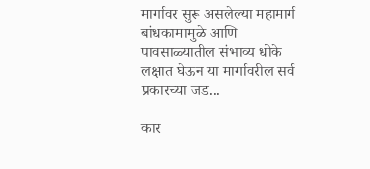मार्गावर सुरू असलेल्या महामार्ग बांधकामामुळे आणि पावसाळ्यातील संभाव्य धोके लक्षात घेऊन या मार्गावरील सर्व प्रकारच्या जड...

कार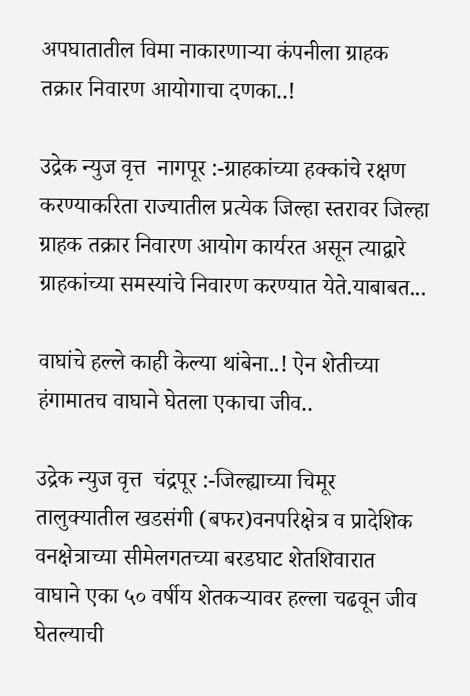अपघातातील विमा नाकारणाऱ्या कंपनीला ग्राहक तक्रार निवारण आयोगाचा दणका..!

उद्रेक न्युज वृत्त  नागपूर :-ग्राहकांच्या हक्कांचे रक्षण करण्याकरिता राज्यातील प्रत्येक जिल्हा स्तरावर जिल्हा ग्राहक तक्रार निवारण आयोग कार्यरत असून त्याद्वारे ग्राहकांच्या समस्यांचे निवारण करण्यात येते.याबाबत...

वाघांचे हल्ले काही केल्या थांबेना..! ऐन शेतीच्या हंगामातच वाघाने घेतला एकाचा जीव..

उद्रेक न्युज वृत्त  चंद्रपूर :-जिल्ह्याच्या चिमूर तालुक्यातील खडसंगी (बफर)वनपरिक्षेत्र व प्रादेशिक वनक्षेत्राच्या सीमेलगतच्या बरडघाट शेतशिवारात वाघाने एका ५० वर्षीय शेतकऱ्यावर हल्ला चढवून जीव घेतल्याची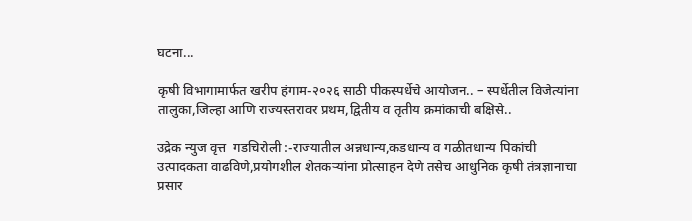घटना...

कृषी विभागामार्फत खरीप हंगाम-२०२६ साठी पीकस्पर्धेचे आयोजन.. – स्पर्धेतील विजेत्यांना तालुका,जिल्हा आणि राज्यस्तरावर प्रथम,द्वितीय व तृतीय क्रमांकाची बक्षिसे..

उद्रेक न्युज वृत्त  गडचिरोली :-राज्यातील अन्नधान्य,कडधान्य व गळीतधान्य पिकांची उत्पादकता वाढविणे,प्रयोगशील शेतकऱ्यांना प्रोत्साहन देणे तसेच आधुनिक कृषी तंत्रज्ञानाचा प्रसार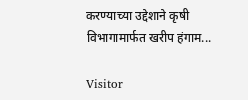करण्याच्या उद्देशाने कृषी विभागामार्फत खरीप हंगाम...

Visitor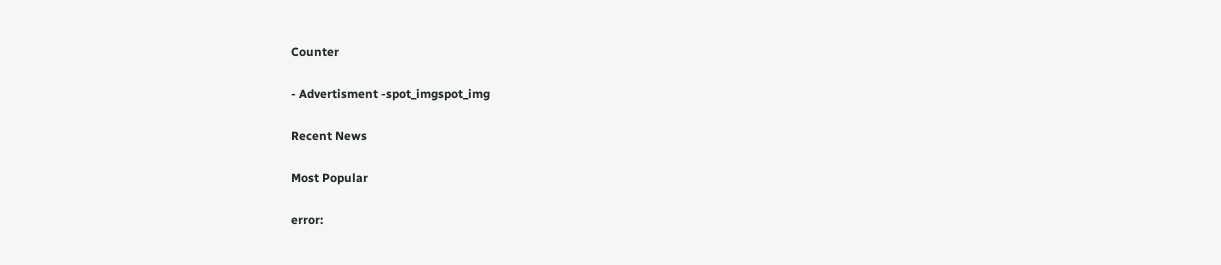Counter

- Advertisment -spot_imgspot_img

Recent News

Most Popular

error: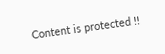Content is protected !!